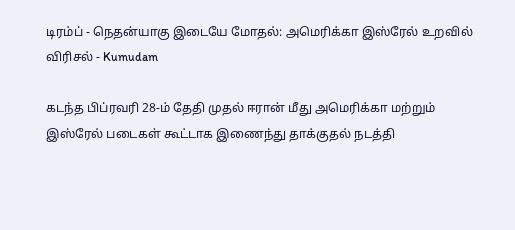டிரம்ப் - நெதன்யாகு இடையே மோதல்: அமெரிக்கா இஸ்ரேல் உறவில் விரிசல் - Kumudam

கடந்த பிப்ரவரி 28-ம் தேதி முதல் ஈரான் மீது அமெரிக்கா மற்றும் இஸ்ரேல் படைகள் கூட்டாக இணைந்து தாக்குதல் நடத்தி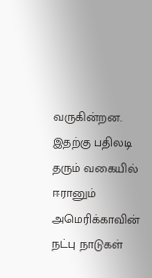வருகின்றன. இதற்கு பதிலடி தரும் வகையில் ஈரானும் அமெரிக்காவின் நட்பு நாடுகள்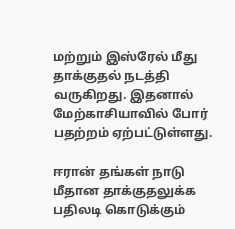மற்றும் இஸ்ரேல் மீது தாக்குதல் நடத்தி வருகிறது. இதனால் மேற்காசியாவில் போர் பதற்றம் ஏற்பட்டுள்ளது.

ஈரான் தங்கள் நாடு மீதான தாக்குதலுக்க பதிலடி கொடுக்கும்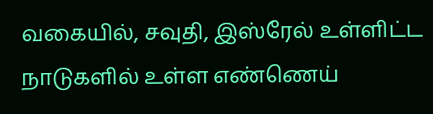வகையில், சவுதி, இஸ்ரேல் உள்ளிட்ட நாடுகளில் உள்ள எண்ணெய்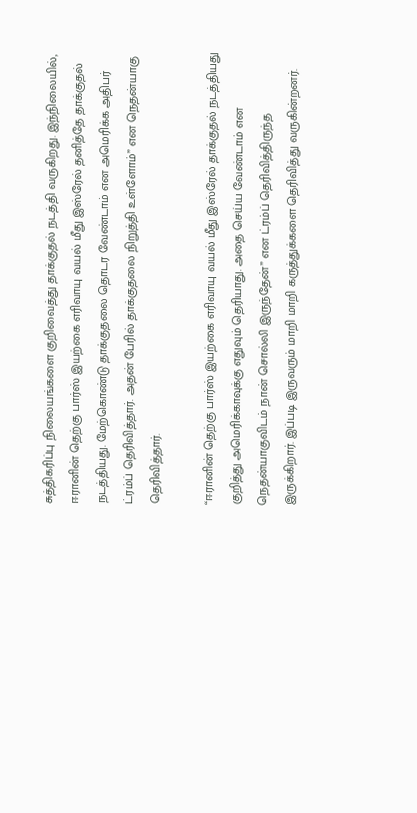சுத்திகரிப்பு நிலையங்களை குறிவைத்து தாக்குதல் நடத்தி வருகிறது. இந்நிலையில், ஈரானின் தெற்கு பார்ஸ் இயற்கை எரிவாயு வயல் மீது இஸ்ரேல் தனித்தே தாக்குதல் நடத்தியது. மேற்கொண்டு தாக்குதலை தொடர வேண்டாம் என அமெரிக்க அதிபர் ட்ரம்ப் தெரிவித்தார். அதன் பேரில் தாக்குதலை நிறுத்தி உள்ளோம்” என நெதன்யாகு தெரிவித்தார்.

“ஈரானின் தெற்கு பார்ஸ் இயற்கை எரிவாயு வயல் மீது இஸ்ரேல் தாக்குதல் நடத்தியது குறித்து அமெரிக்காவுக்கு எதுவும் தெரியாது. அதை செய்ய வேண்டாம் என நெதன்யாகுவிடம் நான் சொல்லி இருந்தேன்” என ட்ரம்ப் தெரிவித்திருந்த இருக்கிறார். இப்படி இருவரும் மாறி மாறி கருத்துக்களை தெரிவித்து வருகின்றனர்.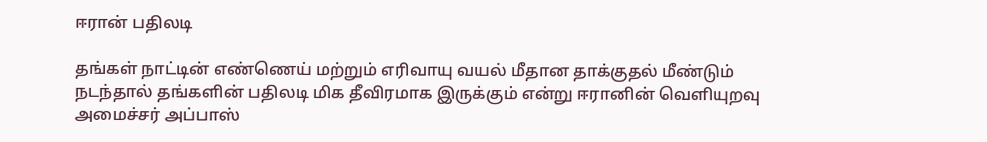ஈரான் பதிலடி

தங்கள் நாட்டின் எண்ணெய் மற்றும் எரிவாயு வயல் மீதான தாக்குதல் மீண்டும் நடந்தால் தங்களின் பதிலடி மிக தீவிரமாக இருக்கும் என்று ஈரானின் வெளியுறவு அமைச்சர் அப்பாஸ்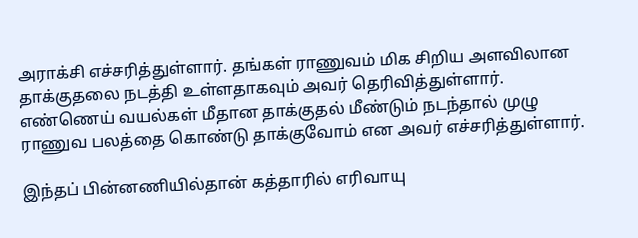அராக்சி எச்சரித்துள்ளார். தங்கள் ராணுவம் மிக சிறிய அளவிலான தாக்குதலை நடத்தி உள்ளதாகவும் அவர் தெரிவித்துள்ளார். எண்ணெய் வயல்கள் மீதான தாக்குதல் மீண்டும் நடந்தால் முழு ராணுவ பலத்தை கொண்டு தாக்குவோம் என அவர் எச்சரித்துள்ளார்.

இந்தப் பின்னணியில்தான் கத்தாரில் எரிவாயு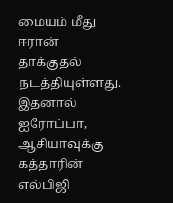மையம் மீது ஈரான் தாக்குதல் நடத்தியுள்ளது. இதனால் ஐரோப்பா, ஆசியாவுக்கு கத்தாரின் எல்பிஜி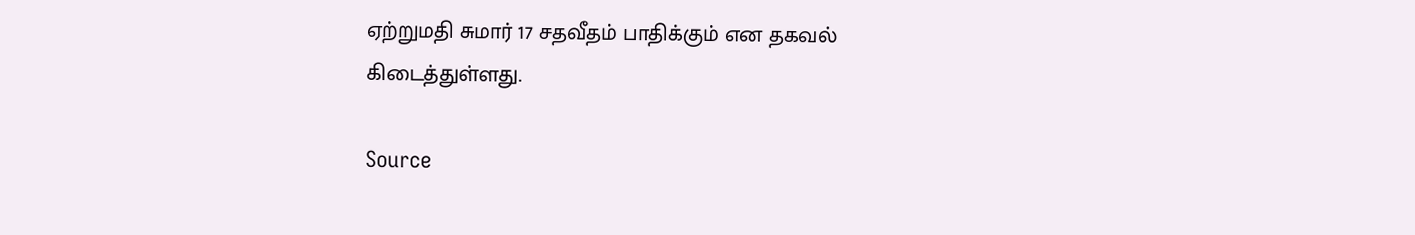ஏற்றுமதி சுமார் 17 சதவீதம் பாதிக்கும் என தகவல் கிடைத்துள்ளது.

Source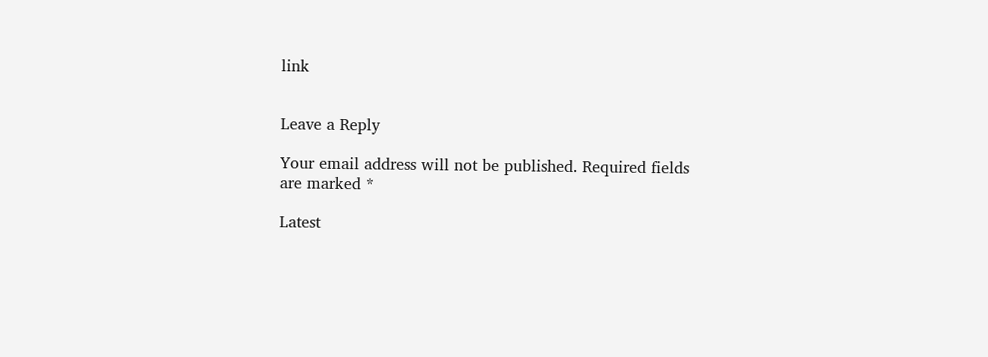link


Leave a Reply

Your email address will not be published. Required fields are marked *

Latest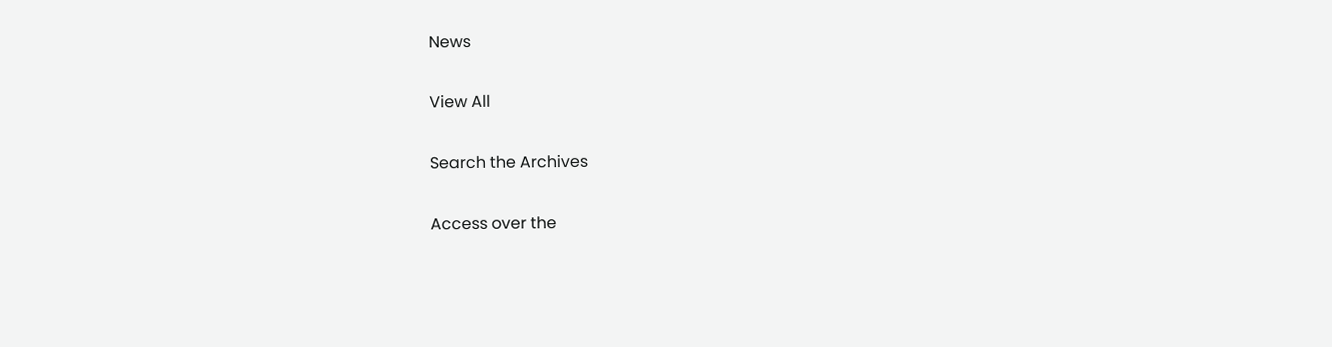News

View All

Search the Archives

Access over the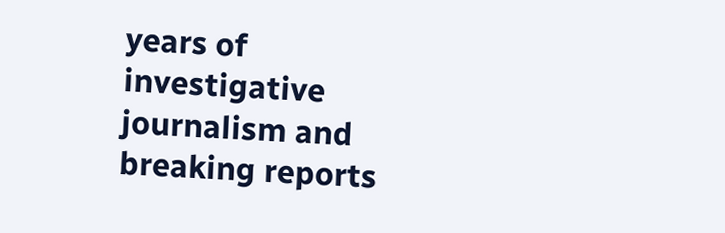years of investigative journalism and breaking reports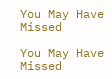You May Have Missed

You May Have Missed